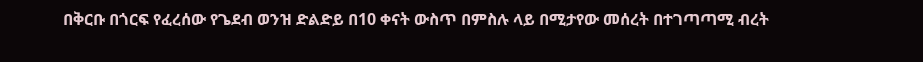በቅርቡ በጎርፍ የፈረሰው የጌደብ ወንዝ ድልድይ በ10 ቀናት ውስጥ በምስሉ ላይ በሚታየው መሰረት በተገጣጣሚ ብረት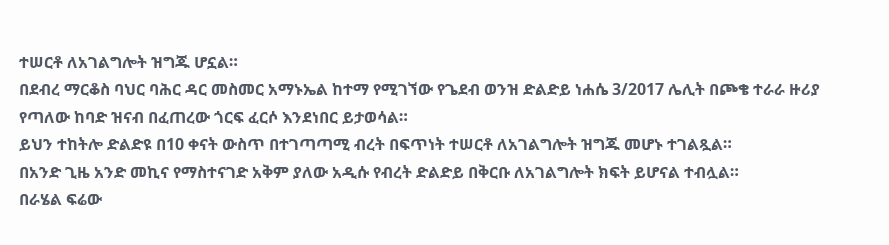ተሠርቶ ለአገልግሎት ዝግጁ ሆኗል።
በደብረ ማርቆስ ባህር ባሕር ዳር መስመር አማኑኤል ከተማ የሚገኘው የጌደብ ወንዝ ድልድይ ነሐሴ 3/2017 ሌሊት በጮቄ ተራራ ዙሪያ የጣለው ከባድ ዝናብ በፈጠረው ጎርፍ ፈርሶ እንደነበር ይታወሳል።
ይህን ተከትሎ ድልድዩ በ10 ቀናት ውስጥ በተገጣጣሚ ብረት በፍጥነት ተሠርቶ ለአገልግሎት ዝግጁ መሆኑ ተገልጿል።
በአንድ ጊዜ አንድ መኪና የማስተናገድ አቅም ያለው አዲሱ የብረት ድልድይ በቅርቡ ለአገልግሎት ክፍት ይሆናል ተብሏል።
በራሄል ፍሬው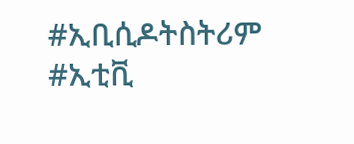#ኢቢሲዶትስትሪም #ኢቲቪ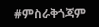#ምስራቅጎጃም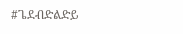#ጌደብድልድይ